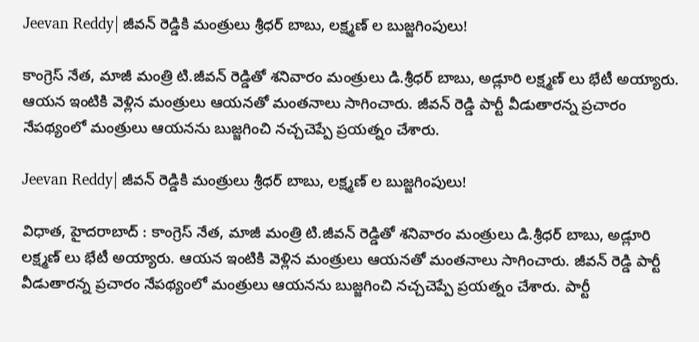Jeevan Reddy| జీవన్ రెడ్డికి మంత్రులు శ్రీధర్ బాబు, లక్ష్మణ్ ల బుజ్జగింపులు!

కాంగ్రెస్ నేత, మాజీ మంత్రి టి.జీవన్ రెడ్డితో శనివారం మంత్రులు డి.శ్రీధర్ బాబు, అడ్లూరి లక్ష్మణ్ లు భేటీ అయ్యారు. ఆయన ఇంటికి వెళ్లిన మంత్రులు ఆయనతో మంతనాలు సాగించారు. జీవన్ రెడ్డి పార్టీ వీడుతారన్న ప్రచారం నేపథ్యంలో మంత్రులు ఆయనను బుజ్జగించి నచ్చచెప్పే ప్రయత్నం చేశారు.

Jeevan Reddy| జీవన్ రెడ్డికి మంత్రులు శ్రీధర్ బాబు, లక్ష్మణ్ ల బుజ్జగింపులు!

విధాత, హైదరాబాద్ : కాంగ్రెస్ నేత, మాజీ మంత్రి టి.జీవన్ రెడ్డితో శనివారం మంత్రులు డి.శ్రీధర్ బాబు, అడ్లూరి లక్ష్మణ్ లు భేటీ అయ్యారు. ఆయన ఇంటికి వెళ్లిన మంత్రులు ఆయనతో మంతనాలు సాగించారు. జీవన్ రెడ్డి పార్టీ వీడుతారన్న ప్రచారం నేపథ్యంలో మంత్రులు ఆయనను బుజ్జగించి నచ్చచెప్పే ప్రయత్నం చేశారు. పార్టీ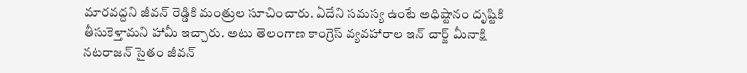మారవద్దని జీవన్ రెడ్డికి మంత్రుల సూచించారు. ఏదేని సమస్య ఉంటే అధిష్టానం దృష్టికి తీసుకెళ్తామని హామీ ఇచ్చారు. అటు తెలంగాణ కాంగ్రెస్ వ్యవహారాల ఇన్ చార్జ్ మీనాక్షి నటరాజన్ సైతం జీవన్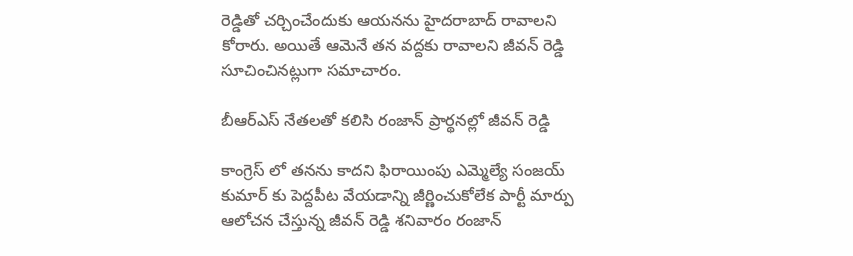రెడ్డితో చర్చించేందుకు ఆయనను హైదరాబాద్ రావాలని కోరారు. అయితే ఆమెనే తన వద్దకు రావాలని జీవన్ రెడ్డి సూచించినట్లుగా సమాచారం.

బీఆర్ఎస్ నేతలతో కలిసి రంజాన్ ప్రార్థనల్లో జీవన్ రెడ్డి

కాంగ్రెస్ లో తనను కాదని ఫిరాయింపు ఎమ్మెల్యే సంజయ్ కుమార్ కు పెద్దపీట వేయడాన్ని జీర్ణించుకోలేక పార్టీ మార్పు ఆలోచన చేస్తున్న జీవన్ రెడ్డి శనివారం రంజాన్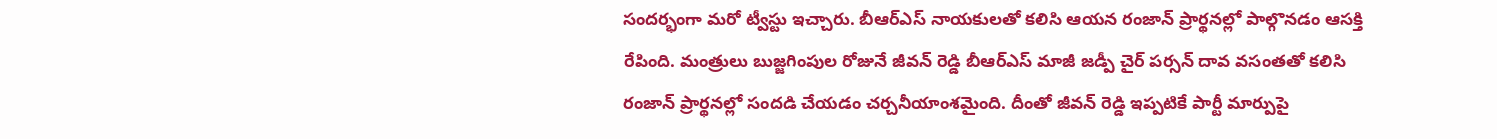సందర్భంగా మరో ట్వీస్టు ఇచ్చారు. బీఆర్ఎస్ నాయకులతో కలిసి ఆయన రంజాన్ ప్రార్థనల్లో పాల్గొనడం ఆసక్తి రేపింది. మంత్రులు బుజ్జగింపుల రోజునే జీవన్ రెడ్డి బీఆర్ఎస్ మాజీ జడ్పీ చైర్ పర్సన్ దావ వసంతతో కలిసి రంజాన్ ప్రార్థనల్లో సందడి చేయడం చర్చనీయాంశమైంది. దీంతో జీవన్ రెడ్డి ఇప్పటికే పార్టీ మార్పుపై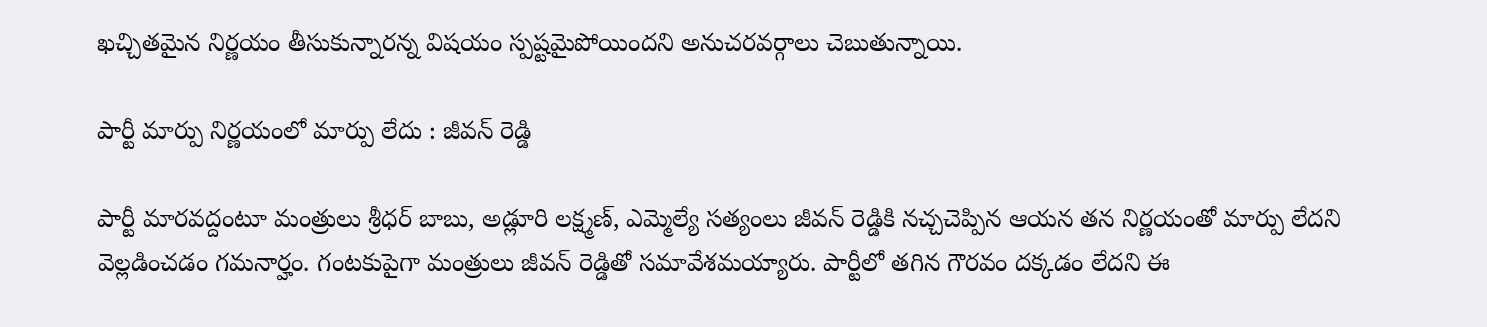ఖచ్చితమైన నిర్ణయం తీసుకున్నారన్న విషయం స్పష్టమైపోయిందని అనుచరవర్గాలు చెబుతున్నాయి.

పార్టీ మార్పు నిర్ణయంలో మార్పు లేదు : జీవన్ రెడ్డి

పార్టీ మారవద్దంటూ మంత్రులు శ్రీధర్ బాబు, అడ్లూరి లక్ష్మణ్‌, ఎమ్మెల్యే సత్యంలు జీవన్ రెడ్డికి నచ్చచెప్పిన ఆయన తన నిర్ణయంతో మార్పు లేదని వెల్లడించడం గమనార్హం. గంటకుపైగా మంత్రులు జీవన్ రెడ్డితో సమావేశమయ్యారు. పార్టీలో తగిన గౌరవం దక్కడం లేదని ఈ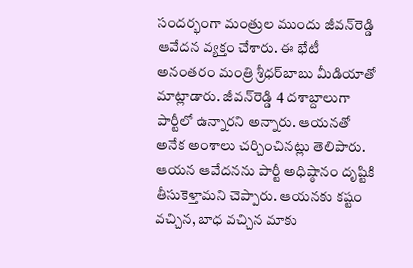సందర్భంగా మంత్రుల ముందు జీవన్‌రెడ్డి ఆవేదన వ్యక్తం చేశారు. ఈ భేటీ అనంతరం మంత్రి శ్రీధర్‌బాబు మీడియాతో మాట్లాడారు. జీవన్‌రెడ్డి 4 దశాబ్దాలుగా పార్టీలో ఉన్నారని అన్నారు. ఆయనతో అనేక అంశాలు చర్చించినట్లు తెలిపారు. ఆయన ఆవేదనను పార్టీ అధిష్ఠానం దృష్టికి తీసుకెళ్తామని చెప్పారు. ఆయనకు కష్టం వచ్చిన, బాధ వచ్చిన మాకు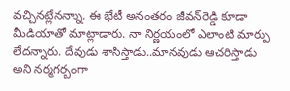వచ్చినట్లేనన్నాు. ఈ భేటీ అనంతరం జీవన్‌రెడ్డి కూడా మీడియాతో మాట్లాడారు. నా నిర్ణయంలో ఎలాంటి మార్పు లేదన్నారు. దేవుడు శాసిస్తాడు..మానవుడు ఆచరిస్తాడు అని నర్మగర్బంగా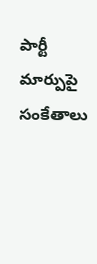పార్టీ మార్పుపై సంకేతాలు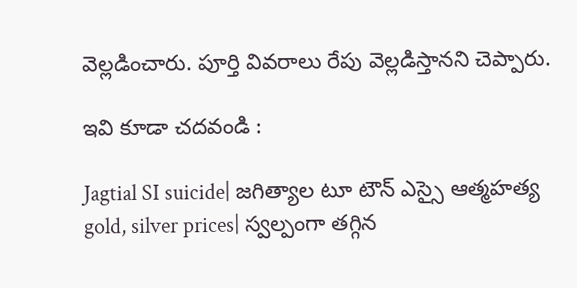వెల్లడించారు. పూర్తి వివరాలు రేపు వెల్లడిస్తానని చెప్పారు.

ఇవి కూడా చదవండి :

Jagtial SI suicide| జగిత్యాల టూ టౌన్ ఎస్సై ఆత్మహత్య
gold, silver prices| స్వల్పంగా తగ్గిన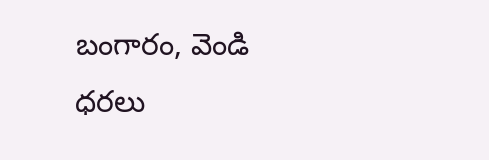బంగారం, వెండి ధరలు